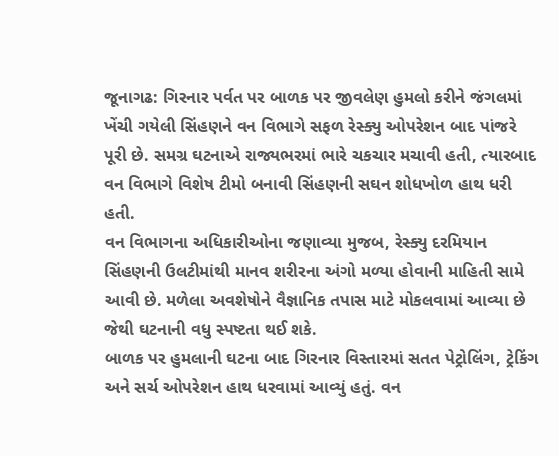જૂનાગઢ: ગિરનાર પર્વત પર બાળક પર જીવલેણ હુમલો કરીને જંગલમાં ખેંચી ગયેલી સિંહણને વન વિભાગે સફળ રેસ્ક્યુ ઓપરેશન બાદ પાંજરે પૂરી છે. સમગ્ર ઘટનાએ રાજ્યભરમાં ભારે ચકચાર મચાવી હતી, ત્યારબાદ વન વિભાગે વિશેષ ટીમો બનાવી સિંહણની સઘન શોધખોળ હાથ ધરી હતી.
વન વિભાગના અધિકારીઓના જણાવ્યા મુજબ, રેસ્ક્યુ દરમિયાન સિંહણની ઉલટીમાંથી માનવ શરીરના અંગો મળ્યા હોવાની માહિતી સામે આવી છે. મળેલા અવશેષોને વૈજ્ઞાનિક તપાસ માટે મોકલવામાં આવ્યા છે જેથી ઘટનાની વધુ સ્પષ્ટતા થઈ શકે.
બાળક પર હુમલાની ઘટના બાદ ગિરનાર વિસ્તારમાં સતત પેટ્રોલિંગ, ટ્રેકિંગ અને સર્ચ ઓપરેશન હાથ ધરવામાં આવ્યું હતું. વન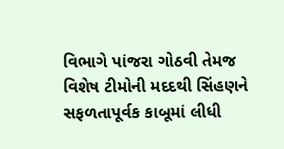વિભાગે પાંજરા ગોઠવી તેમજ વિશેષ ટીમોની મદદથી સિંહણને સફળતાપૂર્વક કાબૂમાં લીધી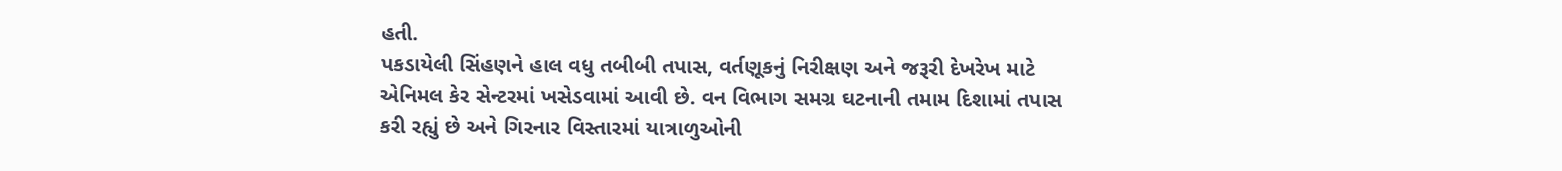હતી.
પકડાયેલી સિંહણને હાલ વધુ તબીબી તપાસ, વર્તણૂકનું નિરીક્ષણ અને જરૂરી દેખરેખ માટે એનિમલ કેર સેન્ટરમાં ખસેડવામાં આવી છે. વન વિભાગ સમગ્ર ઘટનાની તમામ દિશામાં તપાસ કરી રહ્યું છે અને ગિરનાર વિસ્તારમાં યાત્રાળુઓની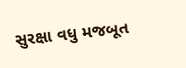સુરક્ષા વધુ મજબૂત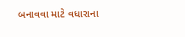બનાવવા માટે વધારાના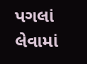પગલાં લેવામાં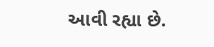આવી રહ્યા છે.